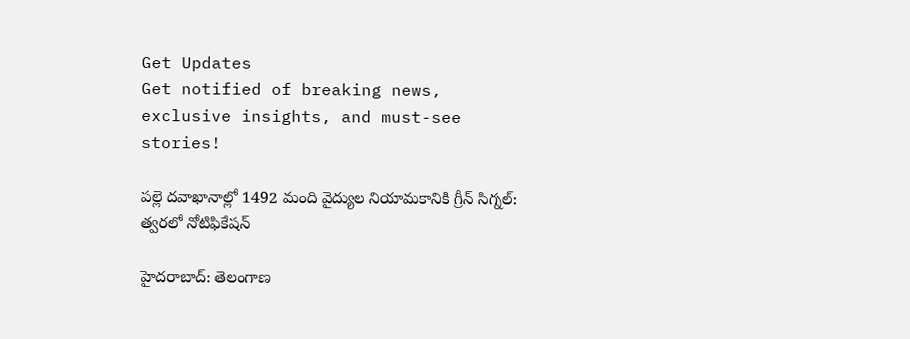Get Updates
Get notified of breaking news, exclusive insights, and must-see stories!

పల్లె దవాఖానాల్లో 1492 మంది వైద్యుల నియామకానికి గ్రీన్ సిగ్నల్: త్వరలో నోటిఫికేషన్

హైదరాబాద్: తెలంగాణ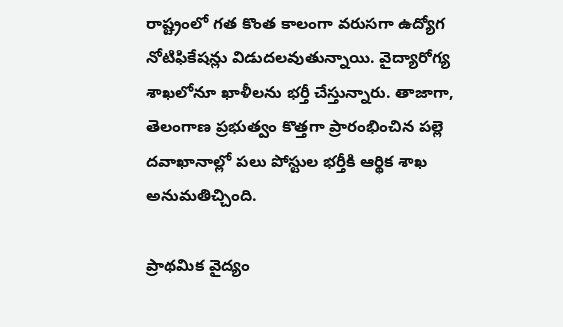రాష్ట్రంలో గత కొంత కాలంగా వరుసగా ఉద్యోగ నోటిఫికేషన్లు విడుదలవుతున్నాయి. వైద్యారోగ్య శాఖలోనూ ఖాళీలను భర్తీ చేస్తున్నారు. తాజాగా, తెలంగాణ ప్రభుత్వం కొత్తగా ప్రారంభించిన పల్లె దవాఖానాల్లో పలు పోస్టుల భర్తీకి ఆర్థిక శాఖ అనుమతిచ్చింది.

ప్రాథమిక వైద్యం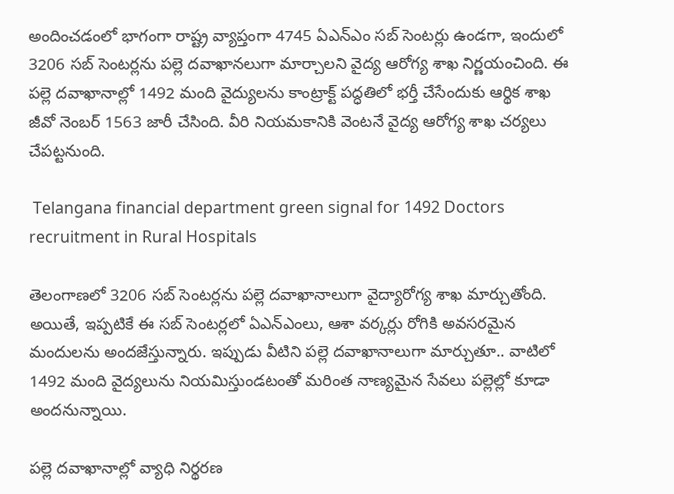అందించడంలో భాగంగా రాష్ట్ర వ్యాప్తంగా 4745 ఏఎన్‌ఎం సబ్‌ సెంటర్లు ఉండగా, ఇందులో 3206 సబ్‌ సెంటర్లను పల్లె దవాఖానలుగా మార్చాలని వైద్య ఆరోగ్య శాఖ నిర్ణయంచింది. ఈ పల్లె దవాఖానాల్లో 1492 మంది వైద్యులను కాంట్రాక్ట్ పద్ధతిలో భర్తీ చేసేందుకు ఆర్థిక శాఖ జీవో నెంబర్ 1563 జారీ చేసింది. వీరి నియమకానికి వెంటనే వైద్య ఆరోగ్య శాఖ చర్యలు చేపట్టనుంది.

 Telangana financial department green signal for 1492 Doctors recruitment in Rural Hospitals

తెలంగాణలో 3206 సబ్ సెంటర్లను పల్లె దవాఖానాలుగా వైద్యారోగ్య శాఖ మార్చుతోంది. అయితే, ఇప్పటికే ఈ సబ్ సెంటర్లలో ఏఎన్ఎంలు, ఆశా వర్కర్లు రోగికి అవసరమైన మందులను అందజేస్తున్నారు. ఇప్పుడు వీటిని పల్లె దవాఖానాలుగా మార్చుతూ.. వాటిలో 1492 మంది వైద్యలును నియమిస్తుండటంతో మరింత నాణ్యమైన సేవలు పల్లెల్లో కూడా అందనున్నాయి.

పల్లె దవాఖానాల్లో వ్యాధి నిర్థరణ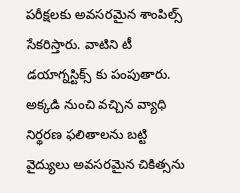పరీక్షలకు అవసరమైన శాంపిల్స్ సేకరిస్తారు. వాటిని టీ డయాగ్నస్టిక్స్ కు పంపుతారు. అక్కడి నుంచి వచ్చిన వ్యాధి నిర్థరణ ఫలితాలను బట్టి వైద్యులు అవసరమైన చికిత్సను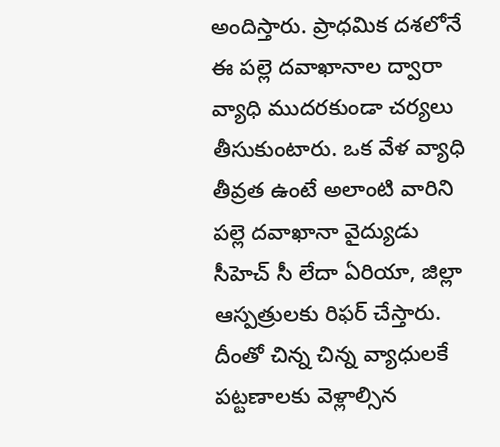అందిస్తారు. ప్రాధమిక దశలోనే ఈ పల్లె దవాఖానాల ద్వారా వ్యాధి ముదరకుండా చర్యలు తీసుకుంటారు. ఒక వేళ వ్యాధి తీవ్రత ఉంటే అలాంటి వారిని పల్లె దవాఖానా వైద్యుడు సీహెచ్ సీ లేదా ఏరియా, జిల్లా ఆస్పత్రులకు రిఫర్ చేస్తారు. దీంతో చిన్న చిన్న వ్యాధులకే పట్టణాలకు వెళ్లాల్సిన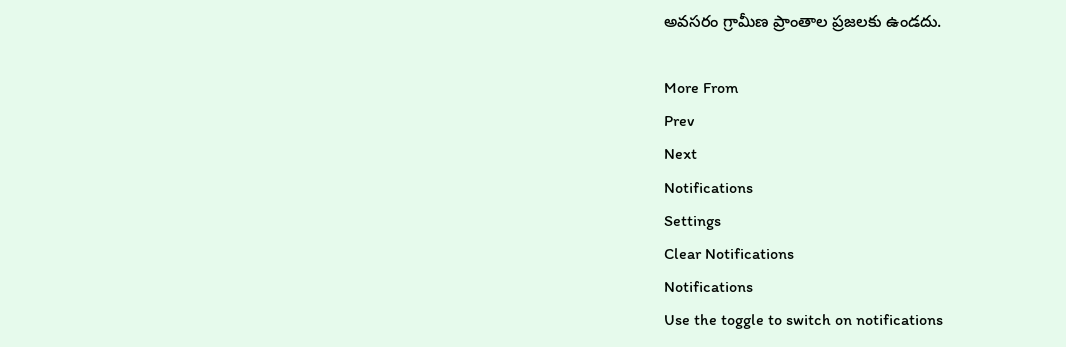అవసరం గ్రామీణ ప్రాంతాల ప్రజలకు ఉండదు.

More From
Prev
Next
Notifications
Settings
Clear Notifications
Notifications
Use the toggle to switch on notifications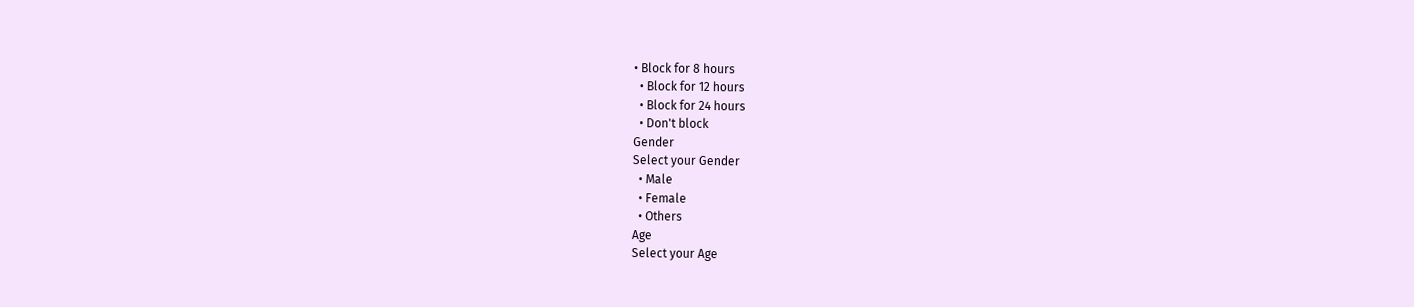• Block for 8 hours
  • Block for 12 hours
  • Block for 24 hours
  • Don't block
Gender
Select your Gender
  • Male
  • Female
  • Others
Age
Select your Age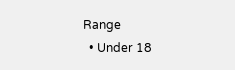Range
  • Under 18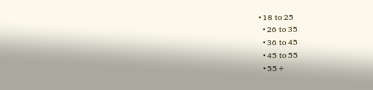• 18 to 25
  • 26 to 35
  • 36 to 45
  • 45 to 55
  • 55+